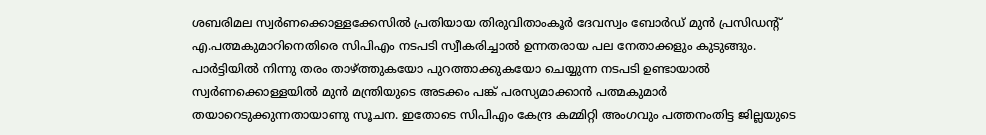ശബരിമല സ്വർണക്കൊള്ളക്കേസിൽ പ്രതിയായ തിരുവിതാംകൂർ ദേവസ്വം ബോർഡ് മുൻ പ്രസിഡന്റ് എ.പത്മകുമാറിനെതിരെ സിപിഎം നടപടി സ്വീകരിച്ചാൽ ഉന്നതരായ പല നേതാക്കളും കുടുങ്ങും. പാർട്ടിയിൽ നിന്നു തരം താഴ്ത്തുകയോ പുറത്താക്കുകയോ ചെയ്യുന്ന നടപടി ഉണ്ടായാൽ സ്വർണക്കൊള്ളയിൽ മുൻ മന്ത്രിയുടെ അടക്കം പങ്ക് പരസ്യമാക്കാൻ പത്മകുമാർ തയാറെടുക്കുന്നതായാണു സൂചന. ഇതോടെ സിപിഎം കേന്ദ്ര കമ്മിറ്റി അംഗവും പത്തനംതിട്ട ജില്ലയുടെ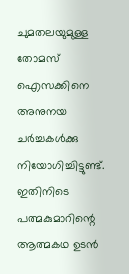ചുമതലയുമുള്ള തോമസ് ഐസക്കിനെ അനുനയ ചർച്ചകൾക്കു നിയോഗിച്ചിട്ടുണ്ട്. ഇതിനിടെ പത്മകുമാറിന്റെ ആത്മകഥ ഉടൻ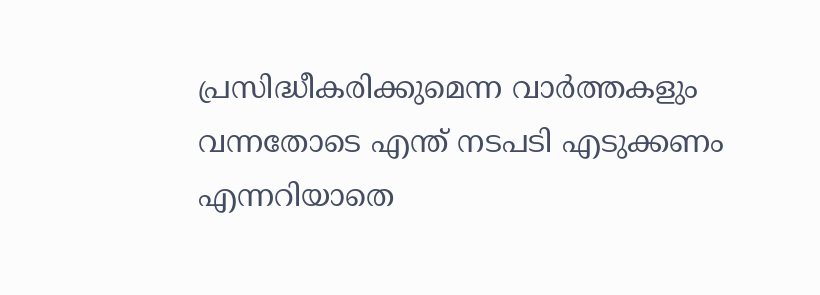പ്രസിദ്ധീകരിക്കുമെന്ന വാർത്തകളും വന്നതോടെ എന്ത് നടപടി എടുക്കണം എന്നറിയാതെ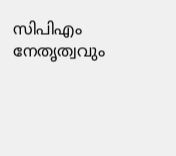സിപിഎം നേതൃത്വവും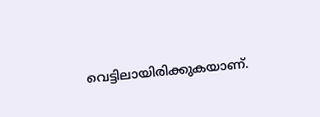വെട്ടിലായിരിക്കുകയാണ്.